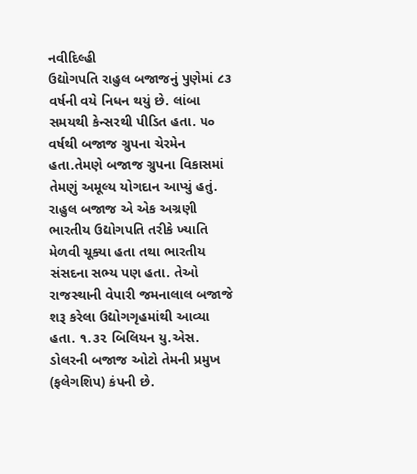નવીદિલ્હી
ઉદ્યોગપતિ રાહુલ બજાજનું પુણેમાં ૮૩ વર્ષની વયે નિધન થયું છે. લાંબા સમયથી કેન્સરથી પીડિત હતા. ૫૦ વર્ષથી બજાજ ગ્રુપના ચેરમેન હતા.તેમણે બજાજ ગ્રુપના વિકાસમાં તેમણું અમૂલ્ય યોગદાન આપ્યું હતું. રાહુલ બજાજ એ એક અગ્રણી ભારતીય ઉદ્યોગપતિ તરીકે ખ્યાતિ મેળવી ચૂક્યા હતા તથા ભારતીય સંસદના સભ્ય પણ હતા. તેઓ રાજસ્થાની વેપારી જમનાલાલ બજાજે શરૂ કરેલા ઉદ્યોગગૃહમાંથી આવ્યા હતા. ૧.૩૨ બિલિયન યુ.એસ. ડોલરની બજાજ ઓટો તેમની પ્રમુખ (ફલેગશિપ) કંપની છે.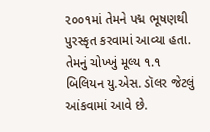૨૦૦૧માં તેમને પદ્મ ભૂષણથી પુરસ્કૃત કરવામાં આવ્યા હતા. તેમનું ચોખ્ખું મૂલ્ય ૧.૧ બિલિયન યુ.એસ. ડૉલર જેટલું આંકવામાં આવે છે.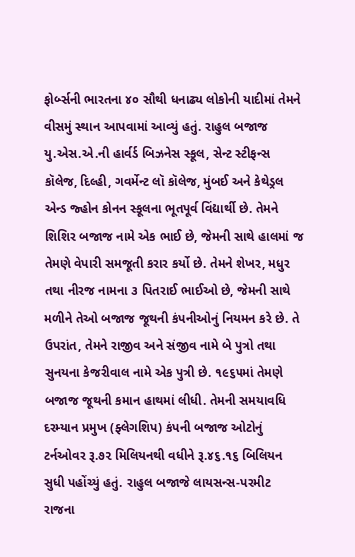ફોર્બ્સની ભારતના ૪૦ સૌથી ધનાઢ્ય લોકોની યાદીમાં તેમને વીસમું સ્થાન આપવામાં આવ્યું હતું. રાહુલ બજાજ યુ.એસ.એ.ની હાર્વર્ડ બિઝનેસ સ્કૂલ, સેન્ટ સ્ટીફન્સ કૉલેજ, દિલ્હી, ગવર્મેન્ટ લૉ કૉલેજ, મુંબઈ અને કેથેડ્રલ એન્ડ જ્હોન કોનન સ્કૂલના ભૂતપૂર્વ વિંદ્યાર્થી છે. તેમને શિશિર બજાજ નામે એક ભાઈ છે, જેમની સાથે હાલમાં જ તેમણે વેપારી સમજૂતી કરાર કર્યો છે. તેમને શેખર, મધુર તથા નીરજ નામના ૩ પિતરાઈ ભાઈઓ છે, જેમની સાથે મળીને તેઓ બજાજ જૂથની કંપનીઓનું નિયમન કરે છે. તે ઉપરાંત, તેમને રાજીવ અને સંજીવ નામે બે પુત્રો તથા સુનયના કેજરીવાલ નામે એક પુત્રી છે. ૧૯૬૫માં તેમણે બજાજ જૂથની કમાન હાથમાં લીધી. તેમની સમયાવધિ દરમ્યાન પ્રમુખ (ફ્લેગશિપ) કંપની બજાજ ઓટોનું ટર્નઓવર રૂ.૭૨ મિલિયનથી વધીને રૂ.૪૬.૧૬ બિલિયન સુધી પહોંચ્યું હતું. રાહુલ બજાજે લાયસન્સ-પરમીટ રાજના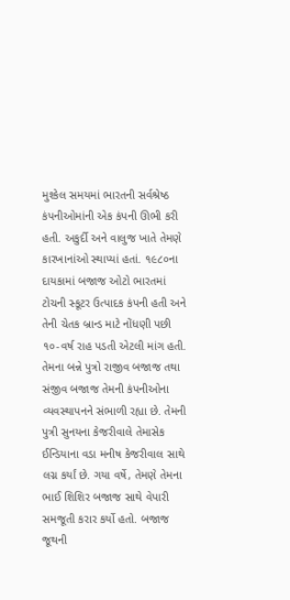મુશ્કેલ સમયમાં ભારતની સર્વશ્રેષ્ઠ કંપનીઓમાંની એક કંપની ઊભી કરી હતી. અકુર્દી અને વાલુજ ખાતે તેમણે કારખાનાંઓ સ્થાપ્યાં હતાં. ૧૯૮૦ના દાયકામાં બજાજ ઓટો ભારતમાં ટોચની સ્કૂટર ઉત્પાદક કંપની હતી અને તેની ચેતક બ્રાન્ડ માટે નોંધણી પછી ૧૦-વર્ષ રાહ પડતી એટલી માંગ હતી. તેમના બન્ને પુત્રો રાજીવ બજાજ તથા સંજીવ બજાજ તેમની કંપનીઓના વ્યવસ્થાપનને સંભાળી રહ્યા છે. તેમની પુત્રી સુનયના કેજરીવાલે તેમાસેક ઈન્ડિયાના વડા મનીષ કેજરીવાલ સાથે લગ્ન કર્યાં છે. ગયા વર્ષે, તેમણે તેમના ભાઈ શિશિર બજાજ સાથે વેપારી સમજૂતી કરાર કર્યો હતો. બજાજ જૂથની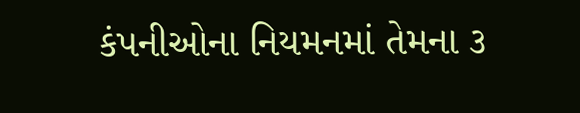કંપનીઓના નિયમનમાં તેમના ૩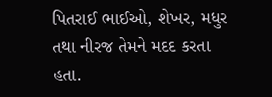પિતરાઈ ભાઈઓ, શેખર, મધુર તથા નીરજ તેમને મદદ કરતા હતા.